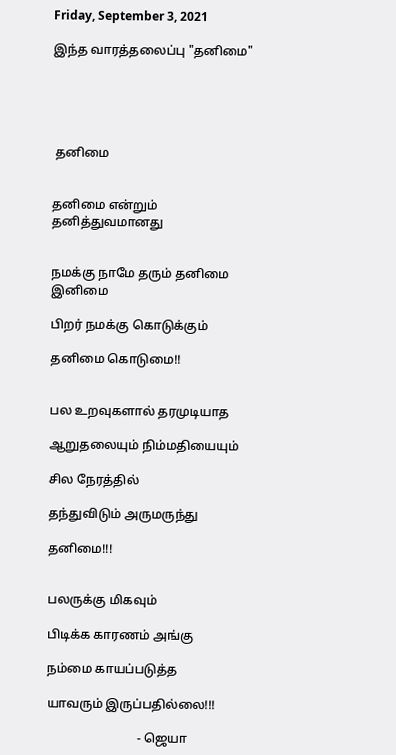Friday, September 3, 2021

இந்த வாரத்தலைப்பு "தனிமை"





 தனிமை


தனிமை என்றும் தனித்துவமானது


நமக்கு நாமே தரும் தனிமை இனிமை

பிறர் நமக்கு கொடுக்கும்

தனிமை கொடுமை!!


பல உறவுகளால் தரமுடியாத

ஆறுதலையும் நிம்மதியையும்

சில நேரத்தில்

தந்துவிடும் அருமருந்து

தனிமை!!!


பலருக்கு மிகவும்

பிடிக்க காரணம் அங்கு

நம்மை காயப்படுத்த

யாவரும் இருப்பதில்லை!!!

                             - ஜெயா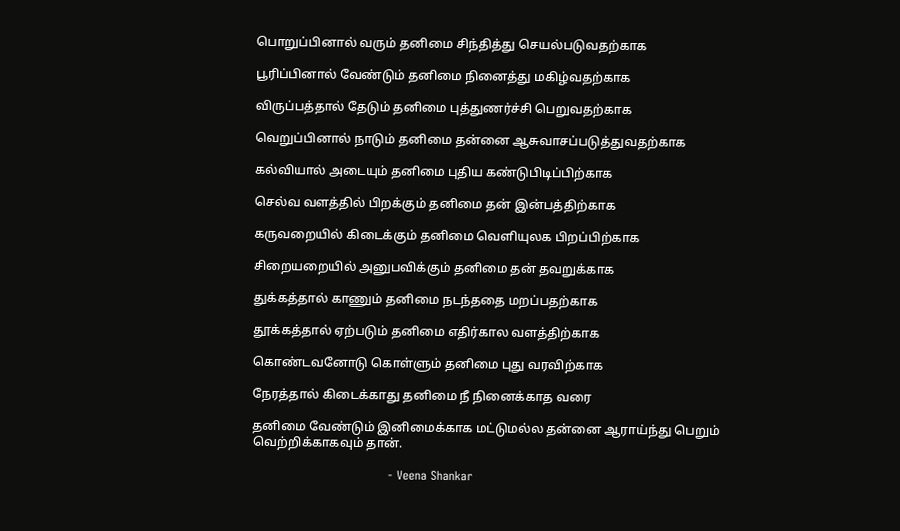பொறுப்பினால் வரும் தனிமை சிந்தித்து செயல்படுவதற்காக

பூரிப்பினால் வேண்டும் தனிமை நினைத்து மகிழ்வதற்காக

விருப்பத்தால் தேடும் தனிமை புத்துணர்ச்சி பெறுவதற்காக

வெறுப்பினால் நாடும் தனிமை தன்னை ஆசுவாசப்படுத்துவதற்காக

கல்வியால் அடையும் தனிமை புதிய கண்டுபிடிப்பிற்காக

செல்வ வளத்தில் பிறக்கும் தனிமை தன் இன்பத்திற்காக

கருவறையில் கிடைக்கும் தனிமை வெளியுலக பிறப்பிற்காக

சிறையறையில் அனுபவிக்கும் தனிமை தன் தவறுக்காக

துக்கத்தால் காணும் தனிமை நடந்ததை மறப்பதற்காக

தூக்கத்தால் ஏற்படும் தனிமை எதிர்கால வளத்திற்காக

கொண்டவனோடு கொள்ளும் தனிமை புது வரவிற்காக

நேரத்தால் கிடைக்காது தனிமை நீ நினைக்காத வரை

தனிமை வேண்டும் இனிமைக்காக மட்டுமல்ல தன்னை ஆராய்ந்து பெறும் வெற்றிக்காகவும் தான்.

                                  - Veena Shankar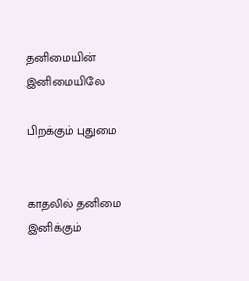தனிமையின் இனிமையிலே

பிறக்கும் புதுமை


காதலில் தனிமை இனிக்கும்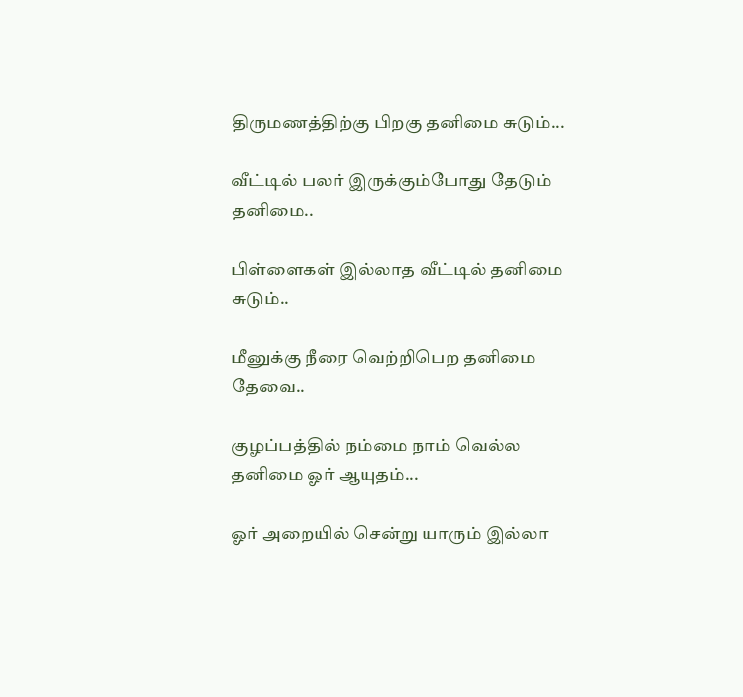திருமணத்திற்கு பிறகு தனிமை சுடும்...

வீட்டில் பலர் இருக்கும்போது தேடும் தனிமை..

பிள்ளைகள் இல்லாத வீட்டில் தனிமை சுடும்..

மீனுக்கு நீரை வெற்றிபெற தனிமை தேவை..

குழப்பத்தில் நம்மை நாம் வெல்ல தனிமை ஓர் ஆயுதம்...

ஓர் அறையில் சென்று யாரும் இல்லா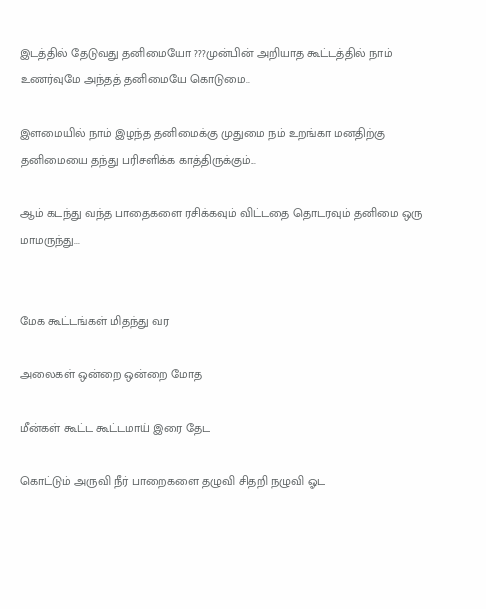இடத்தில் தேடுவது தனிமையோ ???முன்பின் அறியாத கூட்டத்தில் நாம் உணர்வுமே அந்தத் தனிமையே கொடுமை..

இளமையில் நாம் இழந்த தனிமைக்கு முதுமை நம் உறங்கா மனதிற்கு தனிமையை தந்து பரிசளிக்க காத்திருக்கும்...

ஆம் கடந்து வந்த பாதைகளை ரசிக்கவும் விட்டதை தொடரவும் தனிமை ஒரு மாமருந்து...


மேக கூட்டங்கள் மிதந்து வர

அலைகள் ஒன்றை ஒன்றை மோத

மீன்கள் கூட்ட கூட்டமாய் இரை தேட

கொட்டும் அருவி நீர் பாறைகளை தழுவி சிதறி நழுவி ஓட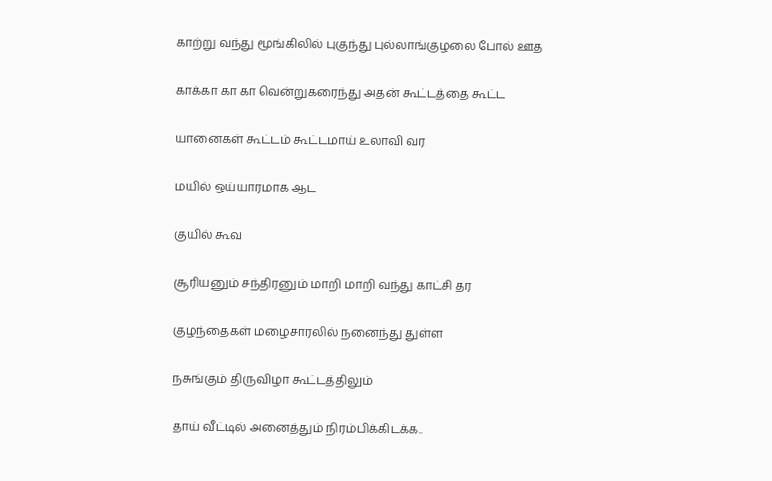காற்று வந்து மூங்கிலில் புகுந்து புல்லாங்குழலை போல் ஊத

காக்கா கா கா வென்றுகரைந்து அதன் கூட்டத்தை கூட்ட

யானைகள் கூட்டம் கூட்டமாய் உலாவி வர

மயில் ஒய்யாரமாக ஆட

குயில் கூவ

சூரியனும் சந்திரனும் மாறி மாறி வந்து காட்சி தர

குழந்தைகள் மழைசாரலில் நனைந்து துள்ள

நசுங்கும் திருவிழா கூட்டத்திலும்

தாய் வீட்டில் அனைத்தும் நிரம்பிக்கிடக்க..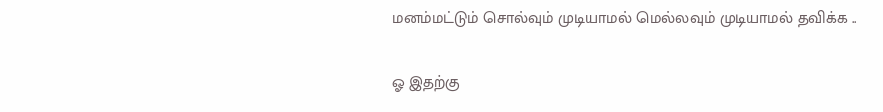மனம்மட்டும் சொல்வும் முடியாமல் மெல்லவும் முடியாமல் தவிக்க ..

ஓ இதற்கு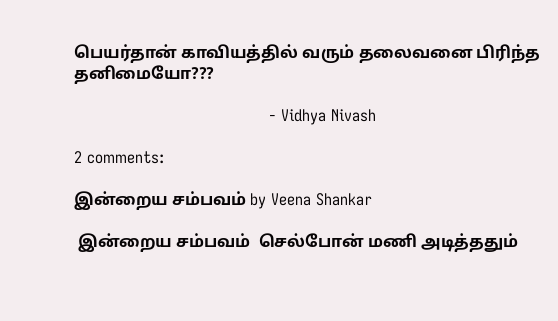பெயர்தான் காவியத்தில் வரும் தலைவனை பிரிந்த தனிமையோ???

                                       - Vidhya Nivash

2 comments:

இன்றைய சம்பவம் by Veena Shankar

 இன்றைய சம்பவம்  செல்போன் மணி அடித்ததும்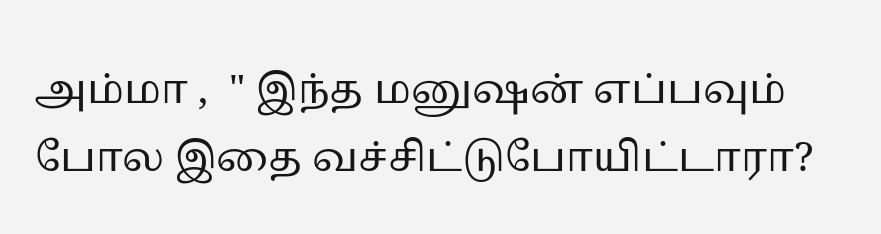அம்மா ,  " இந்த மனுஷன் எப்பவும் போல இதை வச்சிட்டுபோயிட்டாரா?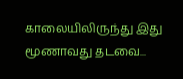காலையிலிருந்து இது மூணாவது தடவை...